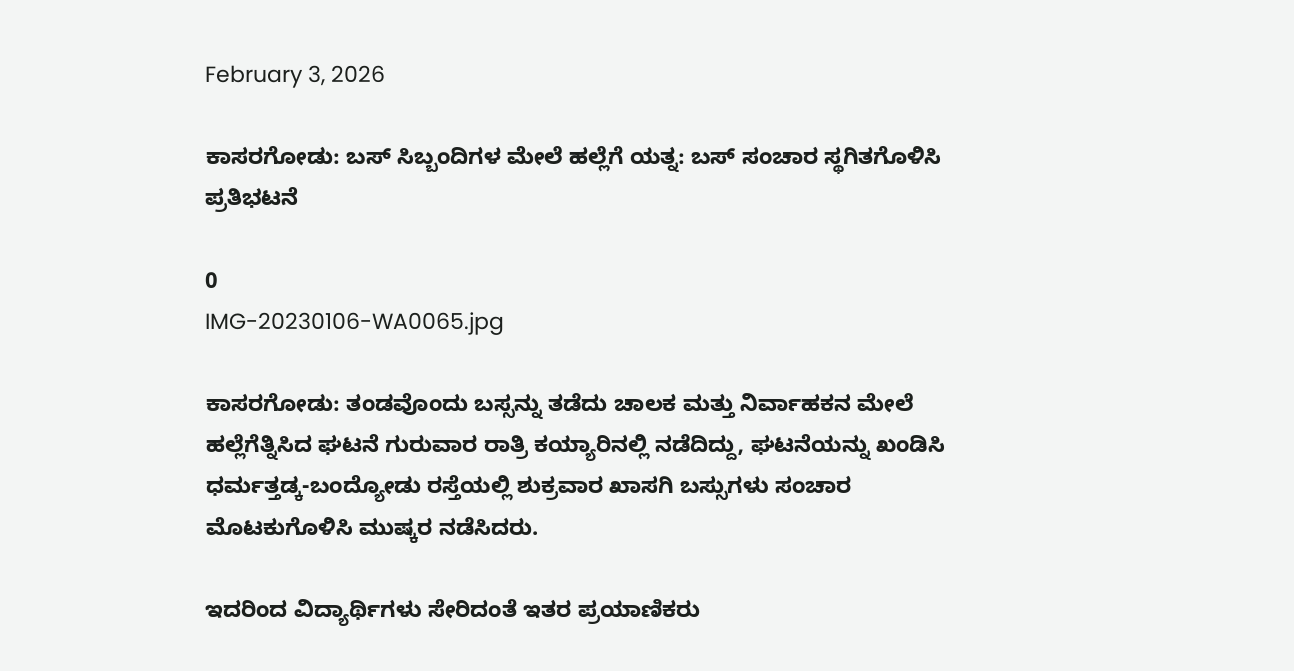February 3, 2026

ಕಾಸರಗೋಡು: ಬಸ್ ಸಿಬ್ಬಂದಿಗಳ ಮೇಲೆ ಹಲ್ಲೆಗೆ ಯತ್ನ: ಬಸ್ ಸಂಚಾರ ಸ್ಥಗಿತಗೊಳಿಸಿ ಪ್ರತಿಭಟನೆ

0
IMG-20230106-WA0065.jpg

ಕಾಸರಗೋಡು: ತಂಡವೊಂದು ಬಸ್ಸನ್ನು ತಡೆದು ಚಾಲಕ ಮತ್ತು ನಿರ್ವಾಹಕನ ಮೇಲೆ ಹಲ್ಲೆಗೆತ್ನಿಸಿದ ಘಟನೆ ಗುರುವಾರ ರಾತ್ರಿ ಕಯ್ಯಾರಿನಲ್ಲಿ ನಡೆದಿದ್ದು, ಘಟನೆಯನ್ನು ಖಂಡಿಸಿ ಧರ್ಮತ್ತಡ್ಕ-ಬಂದ್ಯೋಡು ರಸ್ತೆಯಲ್ಲಿ ಶುಕ್ರವಾರ ಖಾಸಗಿ ಬಸ್ಸುಗಳು ಸಂಚಾರ ಮೊಟಕುಗೊಳಿಸಿ ಮುಷ್ಕರ ನಡೆಸಿದರು.

ಇದರಿಂದ ವಿದ್ಯಾರ್ಥಿಗಳು ಸೇರಿದಂತೆ ಇತರ ಪ್ರಯಾಣಿಕರು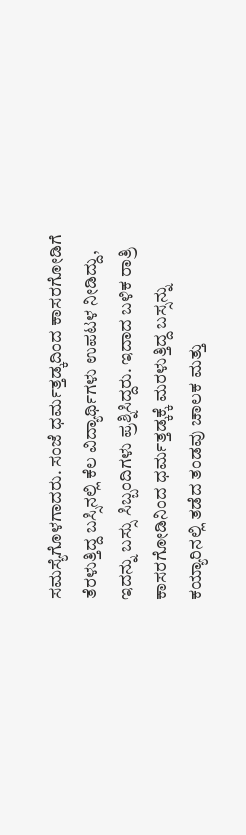ಸಮಸ್ಯೆಗೊಳಗಾದರು. ಸಂಜೆ ಧರ್ಮತ್ತಡ್ಕದಿಂದ ಕಾಸರಗೋಡಿಗೆ ತೆರಳುತ್ತಿದ್ದ ಬಸ್ಸಿನಲ್ಲಿ ಕೆಲ ವಿದ್ಯಾರ್ಥಿಗಳು ಉಪಟಳ ನೀಡಿದ್ದು, ಇದನ್ನು ಬಸ್ಸು ಸಿಬ್ಬಂದಿಗಳು ಪ್ರಶ್ನಿಸಿದ್ದರು. ಇದಾದ ಬಳಿಕ ರಾತ್ರಿ ಕಾಸರಗೋಡಿನಿಂದ ಧರ್ಮತ್ತಡ್ಕಕ್ಕೆ ಮರಳುತ್ತಿದ್ದ ಬಸ್ಸನ್ನು ಕಯ್ಯಾರಿನಲ್ಲಿ ತಡೆದ ತಂಡವು ಚಾಲಕ ಮತ್ತು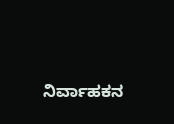ನಿರ್ವಾಹಕನ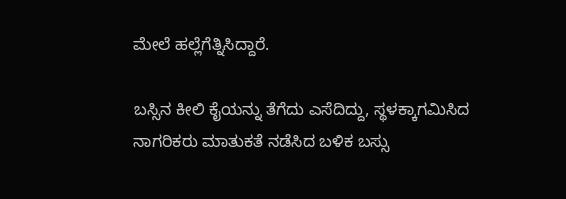ಮೇಲೆ ಹಲ್ಲೆಗೆತ್ನಿಸಿದ್ದಾರೆ.

ಬಸ್ಸಿನ ಕೀಲಿ ಕೈಯನ್ನು ತೆಗೆದು ಎಸೆದಿದ್ದು, ಸ್ಥಳಕ್ಕಾಗಮಿಸಿದ ನಾಗರಿಕರು ಮಾತುಕತೆ ನಡೆಸಿದ ಬಳಿಕ ಬಸ್ಸು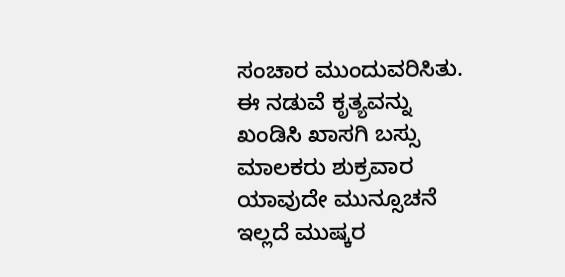ಸಂಚಾರ ಮುಂದುವರಿಸಿತು. ಈ ನಡುವೆ ಕೃತ್ಯವನ್ನು ಖಂಡಿಸಿ ಖಾಸಗಿ ಬಸ್ಸು ಮಾಲಕರು ಶುಕ್ರವಾರ ಯಾವುದೇ ಮುನ್ಸೂಚನೆ ಇಲ್ಲದೆ ಮುಷ್ಕರ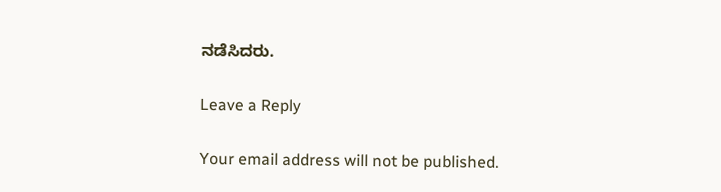ನಡೆಸಿದರು.

Leave a Reply

Your email address will not be published.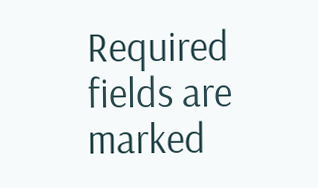Required fields are marked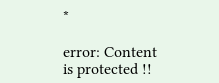*

error: Content is protected !!